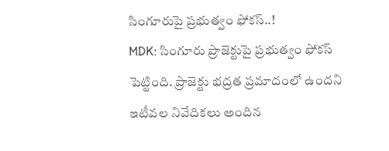సింగూరుపై ప్రభుత్వం ఫోకస్..!
MDK: సింగూరు ప్రాజెక్టుపై ప్రభుత్వం ఫోకస్ పెట్టింది. ప్రాజెక్టు భద్రత ప్రమాదంలో ఉందని ఇటీవల నివేదికలు అందిన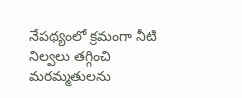నేపథ్యంలో క్రమంగా నీటి నిల్వలు తగ్గించి మరమ్మతులను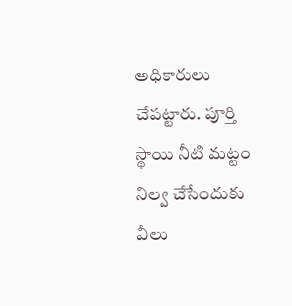అధికారులు చేపట్టారు. పూర్తి స్థాయి నీటి మట్టం నిల్వ చేసేందుకు వీలు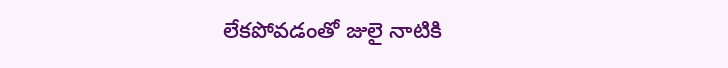లేకపోవడంతో జులై నాటికి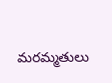మరమ్మతులు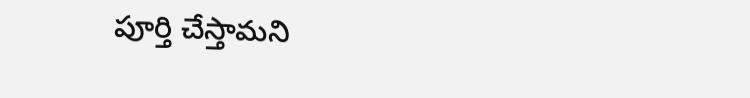పూర్తి చేస్తామని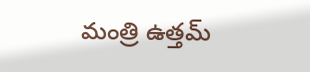మంత్రి ఉత్తమ్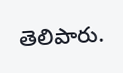తెలిపారు.